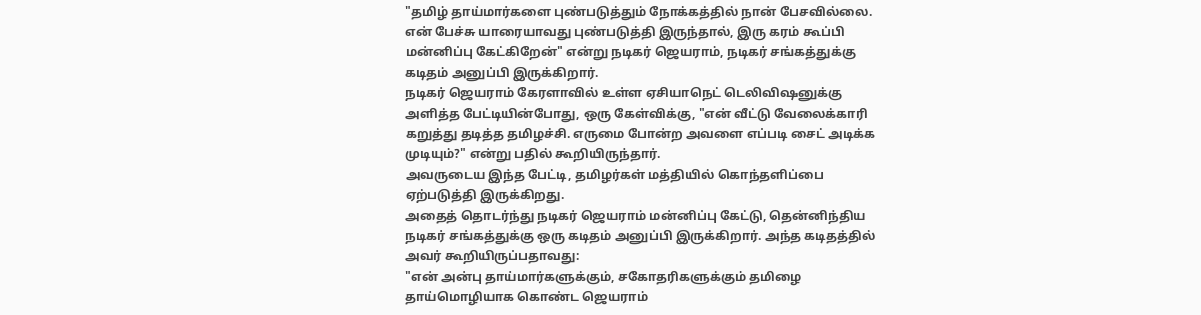"தமிழ் தாய்மார்களை புண்படுத்தும் நோக்கத்தில் நான் பேசவில்லை. என் பேச்சு யாரையாவது புண்படுத்தி இருந்தால், இரு கரம் கூப்பி மன்னிப்பு கேட்கிறேன்" என்று நடிகர் ஜெயராம், நடிகர் சங்கத்துக்கு கடிதம் அனுப்பி இருக்கிறார்.
நடிகர் ஜெயராம் கேரளாவில் உள்ள ஏசியாநெட் டெலிவிஷனுக்கு அளித்த பேட்டியின்போது, ஒரு கேள்விக்கு, "என் வீட்டு வேலைக்காரி கறுத்து தடித்த தமிழச்சி. எருமை போன்ற அவளை எப்படி சைட் அடிக்க முடியும்?" என்று பதில் கூறியிருந்தார்.
அவருடைய இந்த பேட்டி, தமிழர்கள் மத்தியில் கொந்தளிப்பை ஏற்படுத்தி இருக்கிறது.
அதைத் தொடர்ந்து நடிகர் ஜெயராம் மன்னிப்பு கேட்டு, தென்னிந்திய நடிகர் சங்கத்துக்கு ஒரு கடிதம் அனுப்பி இருக்கிறார். அந்த கடிதத்தில் அவர் கூறியிருப்பதாவது:
"என் அன்பு தாய்மார்களுக்கும், சகோதரிகளுக்கும் தமிழை தாய்மொழியாக கொண்ட ஜெயராம்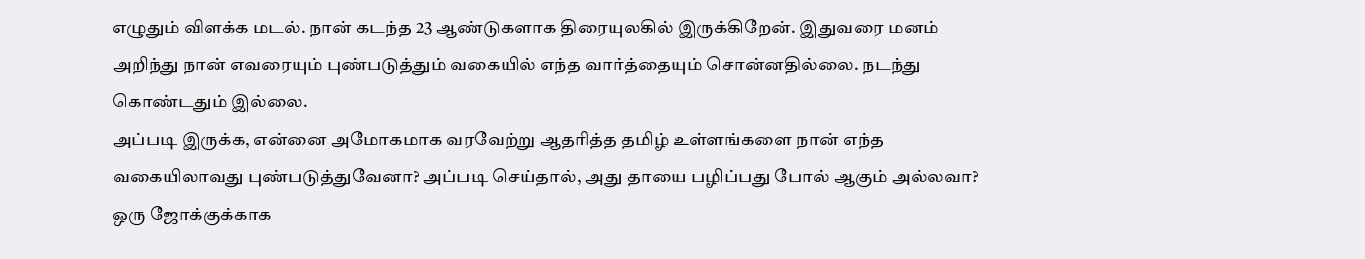எழுதும் விளக்க மடல். நான் கடந்த 23 ஆண்டுகளாக திரையுலகில் இருக்கிறேன். இதுவரை மனம் அறிந்து நான் எவரையும் புண்படுத்தும் வகையில் எந்த வார்த்தையும் சொன்னதில்லை. நடந்து கொண்டதும் இல்லை.
அப்படி இருக்க, என்னை அமோகமாக வரவேற்று ஆதரித்த தமிழ் உள்ளங்களை நான் எந்த வகையிலாவது புண்படுத்துவேனா? அப்படி செய்தால், அது தாயை பழிப்பது போல் ஆகும் அல்லவா?
ஒரு ஜோக்குக்காக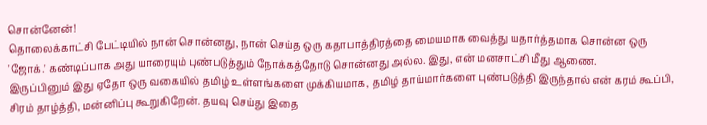சொன்னேன்!
தொலைக்காட்சி பேட்டியில் நான் சொன்னது, நான் செய்த ஒரு கதாபாத்திரத்தை மையமாக வைத்து யதார்த்தமாக சொன்ன ஒரு 'ஜோக்.' கண்டிப்பாக அது யாரையும் புண்படுத்தும் நோக்கத்தோடு சொன்னது அல்ல. இது, என் மனசாட்சி மீது ஆணை.
இருப்பினும் இது ஏதோ ஒரு வகையில் தமிழ் உள்ளங்களை முக்கியமாக, தமிழ் தாய்மார்களை புண்படுத்தி இருந்தால் என் கரம் கூப்பி, சிரம் தாழ்த்தி, மன்னிப்பு கூறுகிறேன். தயவு செய்து இதை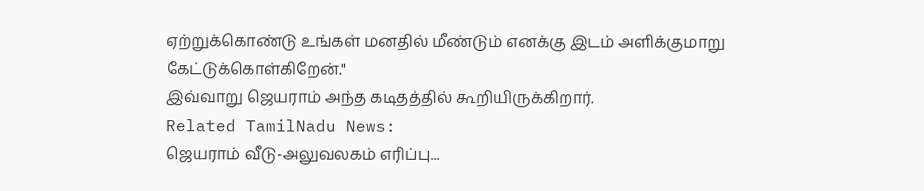ஏற்றுக்கொண்டு உங்கள் மனதில் மீண்டும் எனக்கு இடம் அளிக்குமாறு கேட்டுக்கொள்கிறேன்."
இவ்வாறு ஜெயராம் அந்த கடிதத்தில் கூறியிருக்கிறார்.
Related TamilNadu News:
ஜெயராம் வீடு-அலுவலகம் எரிப்பு...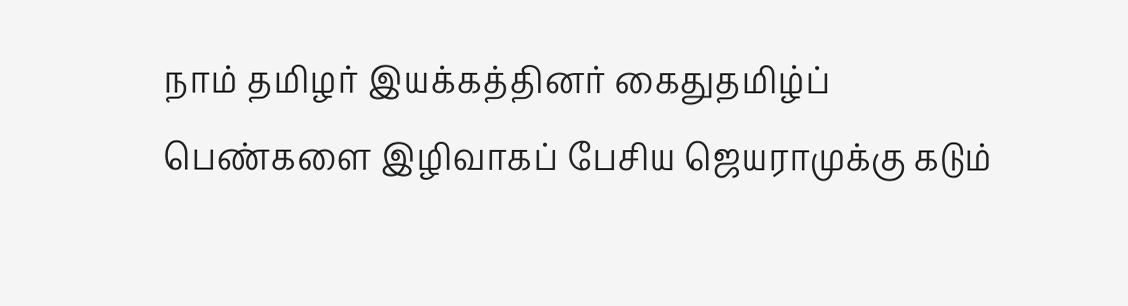நாம் தமிழர் இயக்கத்தினர் கைதுதமிழ்ப் பெண்களை இழிவாகப் பேசிய ஜெயராமுக்கு கடும்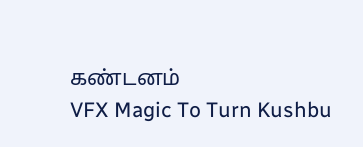கண்டனம்
VFX Magic To Turn Kushbu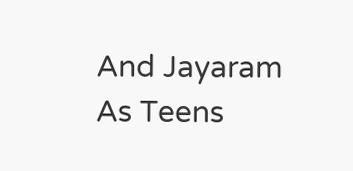And Jayaram As Teens